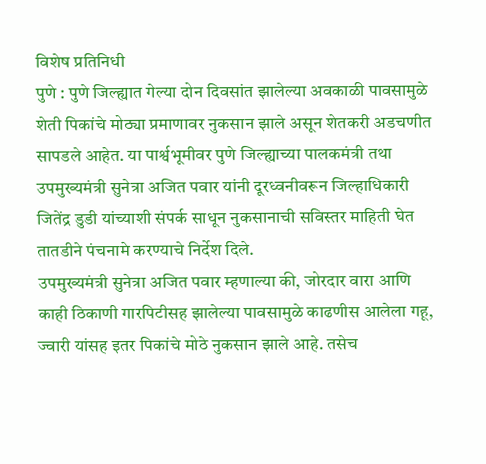विशेष प्रतिनिधी
पुणे : पुणे जिल्ह्यात गेल्या दोन दिवसांत झालेल्या अवकाळी पावसामुळे शेती पिकांचे मोठ्या प्रमाणावर नुकसान झाले असून शेतकरी अडचणीत सापडले आहेत. या पार्श्वभूमीवर पुणे जिल्ह्याच्या पालकमंत्री तथा उपमुख्यमंत्री सुनेत्रा अजित पवार यांनी दूरध्वनीवरून जिल्हाधिकारी जितेंद्र डुडी यांच्याशी संपर्क साधून नुकसानाची सविस्तर माहिती घेत तातडीने पंचनामे करण्याचे निर्देश दिले.
उपमुख्यमंत्री सुनेत्रा अजित पवार म्हणाल्या की, जोरदार वारा आणि काही ठिकाणी गारपिटीसह झालेल्या पावसामुळे काढणीस आलेला गहू, ज्वारी यांसह इतर पिकांचे मोठे नुकसान झाले आहे. तसेच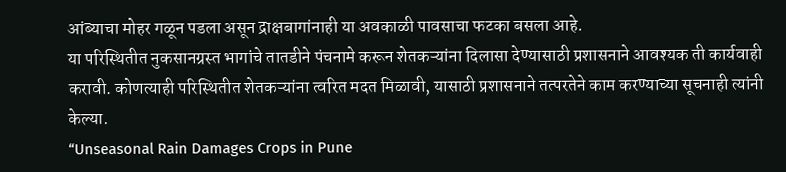आंब्याचा मोहर गळून पडला असून द्राक्षबागांनाही या अवकाळी पावसाचा फटका बसला आहे.
या परिस्थितीत नुकसानग्रस्त भागांचे तातडीने पंचनामे करून शेतकऱ्यांना दिलासा देण्यासाठी प्रशासनाने आवश्यक ती कार्यवाही करावी. कोणत्याही परिस्थितीत शेतकऱ्यांना त्वरित मदत मिळावी, यासाठी प्रशासनाने तत्परतेने काम करण्याच्या सूचनाही त्यांनी केल्या.
“Unseasonal Rain Damages Crops in Pune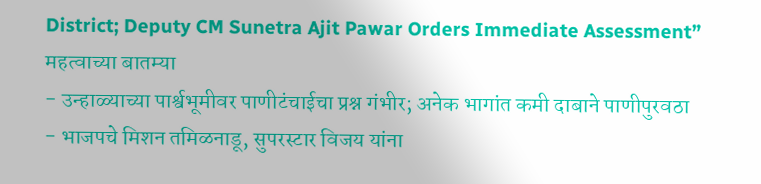District; Deputy CM Sunetra Ajit Pawar Orders Immediate Assessment”
महत्वाच्या बातम्या
- उन्हाळ्याच्या पार्श्वभूमीवर पाणीटंचाईचा प्रश्न गंभीर; अनेक भागांत कमी दाबाने पाणीपुरवठा
- भाजपचे मिशन तमिळनाडू, सुपरस्टार विजय यांना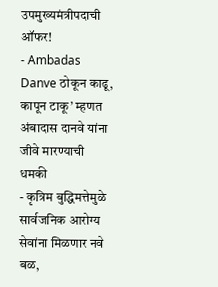उपमुख्यमंत्रीपदाची ऑफर!
- Ambadas Danve ठोकून काढू, कापून टाकू’ म्हणत अंबादास दानवे यांना जीवे मारण्याची धमकी
- कृत्रिम बुद्धिमत्तेमुळे सार्वजनिक आरोग्य सेवांना मिळणार नवे बळ,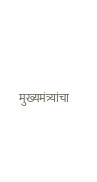मुख्यमंत्र्यांचा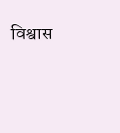विश्वास